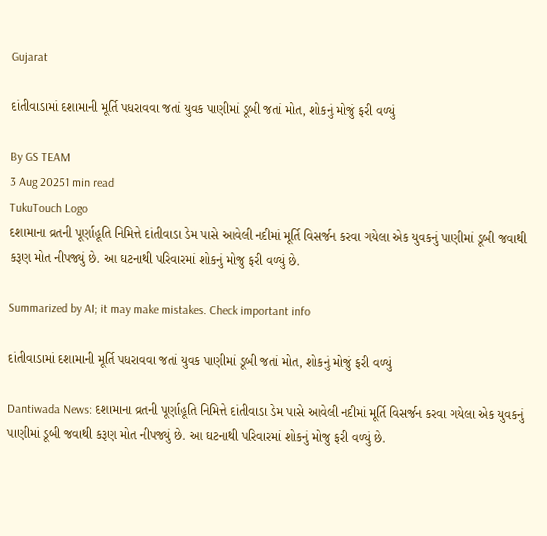Gujarat

દાંતીવાડામાં દશામાની મૂર્તિ પધરાવવા જતાં યુવક પાણીમાં ડૂબી જતાં મોત, શોકનું મોજું ફરી વળ્યું

By GS TEAM
3 Aug 20251 min read
TukuTouch Logo
દશામાના વ્રતની પૂર્ણાહૂતિ નિમિત્તે દાંતીવાડા ડેમ પાસે આવેલી નદીમાં મૂર્તિ વિસર્જન કરવા ગયેલા એક યુવકનું પાણીમાં ડૂબી જવાથી કરૂણ મોત નીપજ્યું છે. આ ઘટનાથી પરિવારમાં શોકનું મોજુ ફરી વળ્યું છે.

Summarized by AI; it may make mistakes. Check important info

દાંતીવાડામાં દશામાની મૂર્તિ પધરાવવા જતાં યુવક પાણીમાં ડૂબી જતાં મોત, શોકનું મોજું ફરી વળ્યું

Dantiwada News: દશામાના વ્રતની પૂર્ણાહૂતિ નિમિત્તે દાંતીવાડા ડેમ પાસે આવેલી નદીમાં મૂર્તિ વિસર્જન કરવા ગયેલા એક યુવકનું પાણીમાં ડૂબી જવાથી કરૂણ મોત નીપજ્યું છે. આ ઘટનાથી પરિવારમાં શોકનું મોજુ ફરી વળ્યું છે.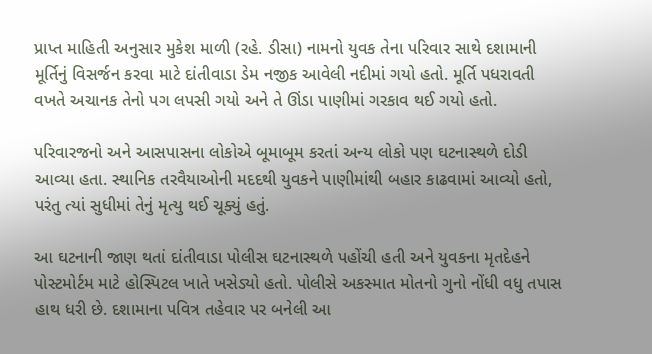પ્રાપ્ત માહિતી અનુસાર મુકેશ માળી (રહે. ડીસા) નામનો યુવક તેના પરિવાર સાથે દશામાની મૂર્તિનું વિસર્જન કરવા માટે દાંતીવાડા ડેમ નજીક આવેલી નદીમાં ગયો હતો. મૂર્તિ પધરાવતી વખતે અચાનક તેનો પગ લપસી ગયો અને તે ઊંડા પાણીમાં ગરકાવ થઈ ગયો હતો.

પરિવારજનો અને આસપાસના લોકોએ બૂમાબૂમ કરતાં અન્ય લોકો પણ ઘટનાસ્થળે દોડી આવ્યા હતા. સ્થાનિક તરવૈયાઓની મદદથી યુવકને પાણીમાંથી બહાર કાઢવામાં આવ્યો હતો, પરંતુ ત્યાં સુધીમાં તેનું મૃત્યુ થઈ ચૂક્યું હતું.

આ ઘટનાની જાણ થતાં દાંતીવાડા પોલીસ ઘટનાસ્થળે પહોંચી હતી અને યુવકના મૃતદેહને પોસ્ટમોર્ટમ માટે હોસ્પિટલ ખાતે ખસેડ્યો હતો. પોલીસે અકસ્માત મોતનો ગુનો નોંધી વધુ તપાસ હાથ ધરી છે. દશામાના પવિત્ર તહેવાર પર બનેલી આ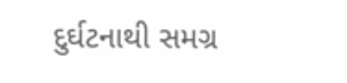દુર્ઘટનાથી સમગ્ર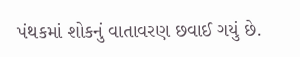પંથકમાં શોકનું વાતાવરણ છવાઈ ગયું છે.